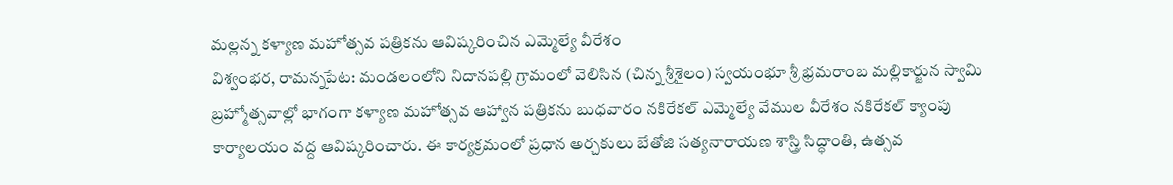మల్లన్న కళ్యాణ మహోత్సవ పత్రికను ఆవిష్కరించిన ఎమ్మెల్యే వీరేశం
విశ్వంభర, రామన్నపేట: మండలంలోని నిదానపల్లి గ్రామంలో వెలిసిన (చిన్న శ్రీశైలం) స్వయంభూ శ్రీ భ్రమరాంబ మల్లికార్జున స్వామి బ్రహ్మోత్సవాల్లో భాగంగా కళ్యాణ మహోత్సవ ఆహ్వాన పత్రికను బుధవారం నకిరేకల్ ఎమ్మెల్యే వేముల వీరేశం నకిరేకల్ క్యాంపు కార్యాలయం వద్ద ఆవిష్కరించారు. ఈ కార్యక్రమంలో ప్రధాన అర్చకులు బేతోజి సత్యనారాయణ శాస్త్రి సిద్ధాంతి, ఉత్సవ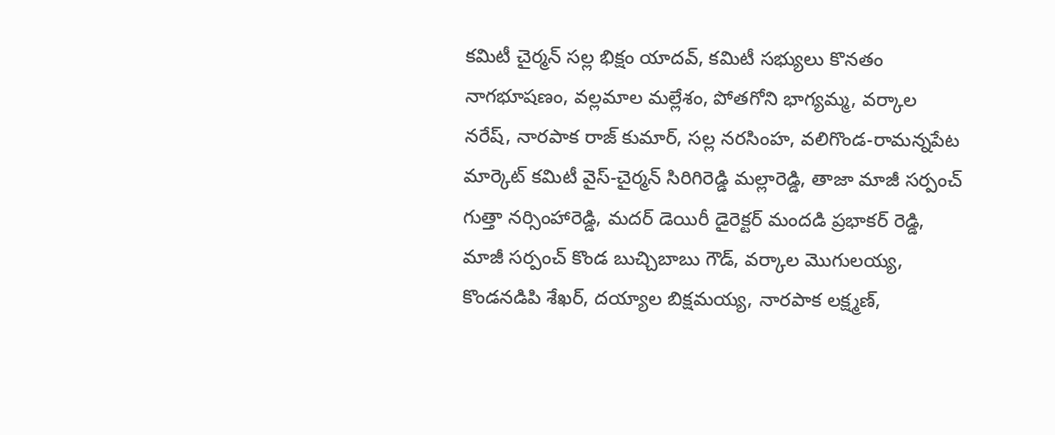కమిటీ చైర్మన్ సల్ల భిక్షం యాదవ్, కమిటీ సభ్యులు కొనతం నాగభూషణం, వల్లమాల మల్లేశం, పోతగోని భాగ్యమ్మ, వర్కాల నరేష్, నారపాక రాజ్ కుమార్, సల్ల నరసింహ, వలిగొండ-రామన్నపేట మార్కెట్ కమిటీ వైస్-చైర్మన్ సిరిగిరెడ్డి మల్లారెడ్డి, తాజా మాజీ సర్పంచ్ గుత్తా నర్సింహారెడ్డి, మదర్ డెయిరీ డైరెక్టర్ మందడి ప్రభాకర్ రెడ్డి, మాజీ సర్పంచ్ కొండ బుచ్చిబాబు గౌడ్, వర్కాల మొగులయ్య, కొండనడిపి శేఖర్, దయ్యాల బిక్షమయ్య, నారపాక లక్ష్మణ్,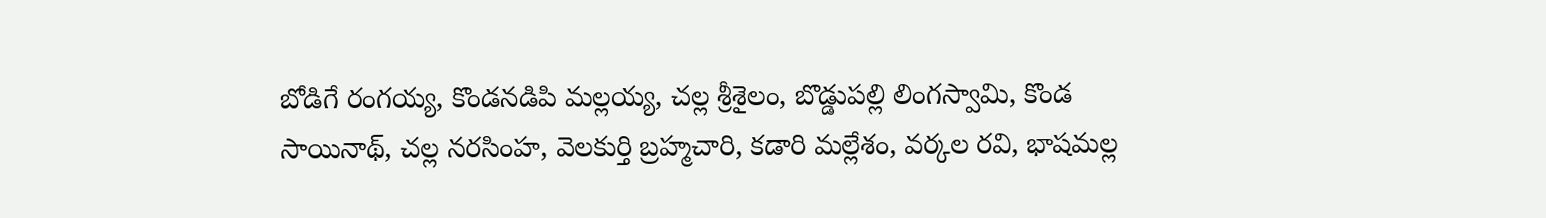బోడిగే రంగయ్య, కొండనడిపి మల్లయ్య, చల్ల శ్రీశైలం, బొడ్డుపల్లి లింగస్వామి, కొండ సాయినాథ్, చల్ల నరసింహ, వెలకుర్తి బ్రహ్మచారి, కడారి మల్లేశం, వర్కల రవి, భాషమల్ల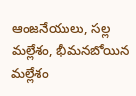ఆంజనేయులు, సల్ల మల్లేశం, భీమనబోయిన మల్లేశం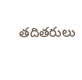తదితరులు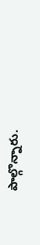పాల్గొన్నారు.